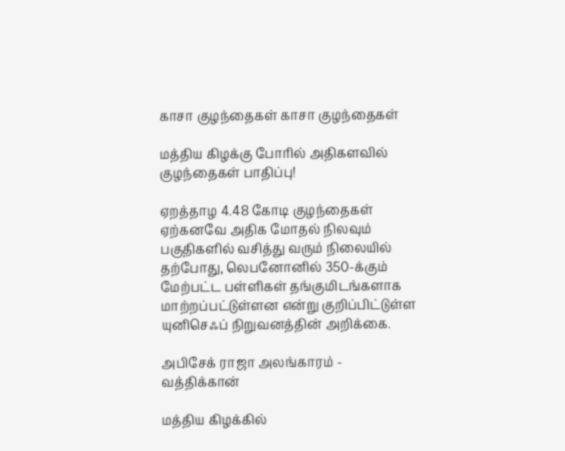காசா குழந்தைகள் காசா குழந்தைகள்

மத்திய கிழக்கு போரில் அதிகளவில் குழந்தைகள் பாதிப்பு!

ஏறத்தாழ 4.48 கோடி குழந்தைகள் ஏற்கனவே அதிக மோதல் நிலவும் பகுதிகளில் வசித்து வரும்‌ நிலையில் தற்போது, லெபனோனில் 350-க்கும் மேற்பட்ட பள்ளிகள் தங்குமிடங்களாக மாற்றப்பட்டுள்ளன என்று குறிப்பிட்டுள்ள யுனிசெஃப் நிறுவனத்தின் அறிக்கை.

அபிசேக் ராஜா அலங்காரம் - வத்திக்கான்

மத்திய கிழக்கில்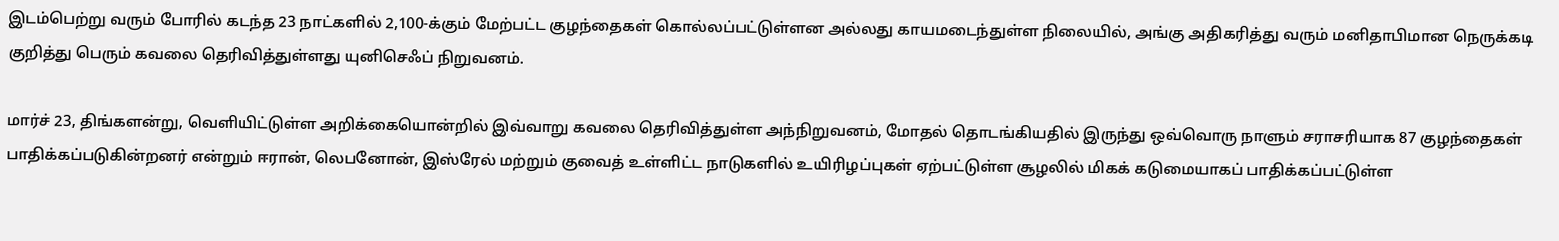இடம்பெற்று வரும் போரில் கடந்த 23 நாட்களில் 2,100-க்கும் மேற்பட்ட குழந்தைகள் கொல்லப்பட்டுள்ளன அல்லது காயமடைந்துள்ள நிலையில், அங்கு அதிகரித்து வரும் மனிதாபிமான நெருக்கடி குறித்து பெரும் கவலை தெரிவித்துள்ளது யுனிசெஃப் நிறுவனம்.

மார்ச் 23, திங்களன்று, வெளியிட்டுள்ள அறிக்கையொன்றில் இவ்வாறு கவலை தெரிவித்துள்ள அந்நிறுவனம், மோதல் தொடங்கியதில் இருந்து ஒவ்வொரு நாளும் சராசரியாக 87 குழந்தைகள் பாதிக்கப்படுகின்றனர் என்றும் ஈரான், லெபனோன், இஸ்ரேல் மற்றும் குவைத் உள்ளிட்ட நாடுகளில் உயிரிழப்புகள் ஏற்பட்டுள்ள சூழலில் மிகக் கடுமையாகப் பாதிக்கப்பட்டுள்ள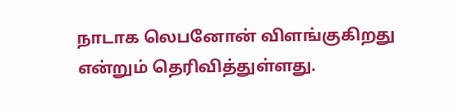நாடாக லெபனோன் விளங்குகிறது என்றும் தெரிவித்துள்ளது.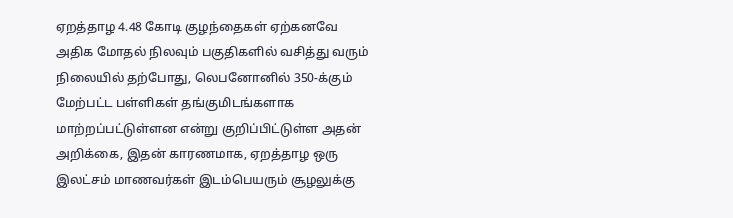ஏறத்தாழ 4.48 கோடி குழந்தைகள் ஏற்கனவே அதிக மோதல் நிலவும் பகுதிகளில் வசித்து வரும்‌ நிலையில் தற்போது, லெபனோனில் 350-க்கும் மேற்பட்ட பள்ளிகள் தங்குமிடங்களாக மாற்றப்பட்டுள்ளன என்று குறிப்பிட்டுள்ள அதன் அறிக்கை, இதன் காரணமாக, ஏறத்தாழ ஒரு இலட்சம் மாணவர்கள் இடம்பெயரும் சூழலுக்கு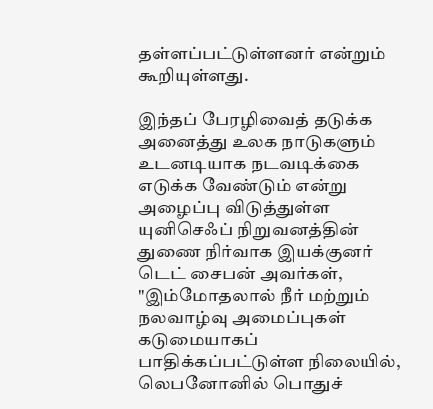தள்ளப்பட்டுள்ளனர் என்றும் கூறியுள்ளது.

இந்தப் பேரழிவைத் தடுக்க அனைத்து உலக நாடுகளும் உடனடியாக நடவடிக்கை எடுக்க வேண்டும் என்று அழைப்பு விடுத்துள்ள யுனிசெஃப் நிறுவனத்தின் துணை நிர்வாக இயக்குனர் டெட் சைபன் அவர்கள், "இம்மோதலால் நீர் மற்றும் நலவாழ்வு அமைப்புகள் கடுமையாகப் பாதிக்கப்பட்டுள்ள நிலையில், லெபனோனில் பொதுச்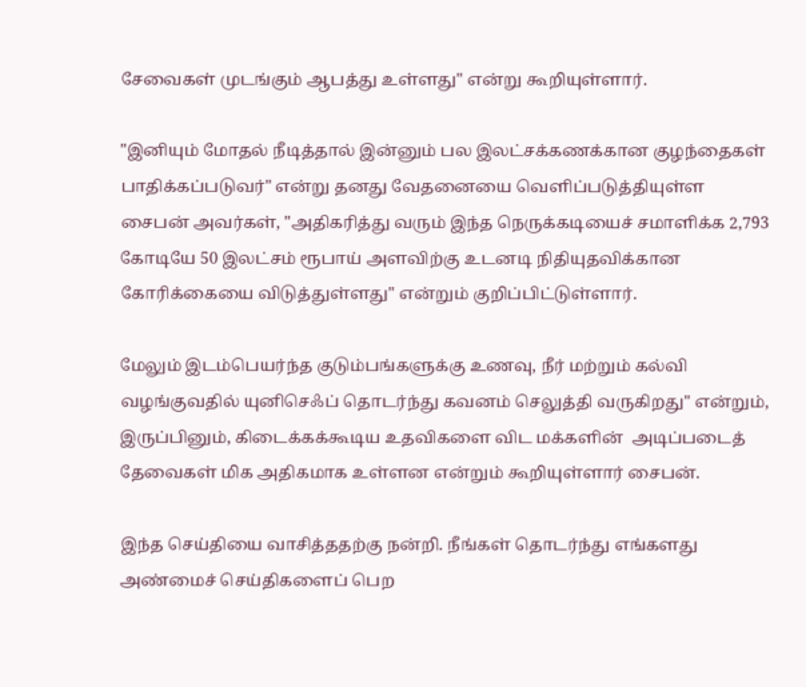சேவைகள் முடங்கும் ஆபத்து உள்ளது" என்று கூறியுள்ளார்.

"இனியும் மோதல் நீடித்தால் இன்னும் பல இலட்சக்கணக்கான குழந்தைகள் பாதிக்கப்படுவர்" என்று தனது வேதனையை வெளிப்படுத்தியுள்ள சைபன் அவர்கள், "அதிகரித்து வரும் இந்த நெருக்கடியைச் சமாளிக்க 2,793 கோடியே 50 இலட்சம் ரூபாய் அளவிற்கு உடனடி நிதியுதவிக்கான கோரிக்கையை விடுத்துள்ளது" என்றும் குறிப்பிட்டுள்ளார்.

மேலும் இடம்பெயர்ந்த குடும்பங்களுக்கு உணவு, நீர் மற்றும் கல்வி வழங்குவதில் யுனிசெஃப் தொடர்ந்து கவனம் செலுத்தி வருகிறது" என்றும், இருப்பினும், கிடைக்கக்கூடிய உதவிகளை விட மக்களின்  அடிப்படைத் தேவைகள் மிக அதிகமாக உள்ளன என்றும் கூறியுள்ளார் சைபன்.

இந்த செய்தியை வாசித்ததற்கு நன்றி. நீங்கள் தொடர்ந்து எங்களது அண்மைச் செய்திகளைப் பெற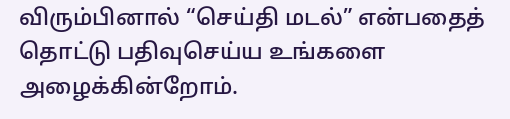விரும்பினால் “செய்தி மடல்” என்பதைத் தொட்டு பதிவுசெய்ய உங்களை அழைக்கின்றோம்.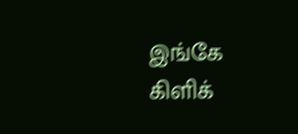இங்கே கிளிக்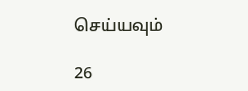செய்யவும்

26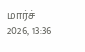மார்ச் 2026, 13:36